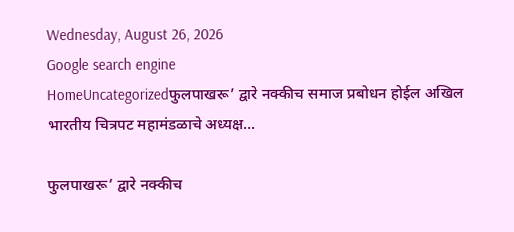Wednesday, August 26, 2026
Google search engine
HomeUncategorizedफुलपाखरू’ द्वारे नक्कीच समाज प्रबोधन होईल अखिल भारतीय चित्रपट महामंडळाचे अध्यक्ष...

फुलपाखरू’ द्वारे नक्कीच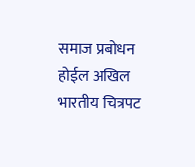समाज प्रबोधन होईल अखिल भारतीय चित्रपट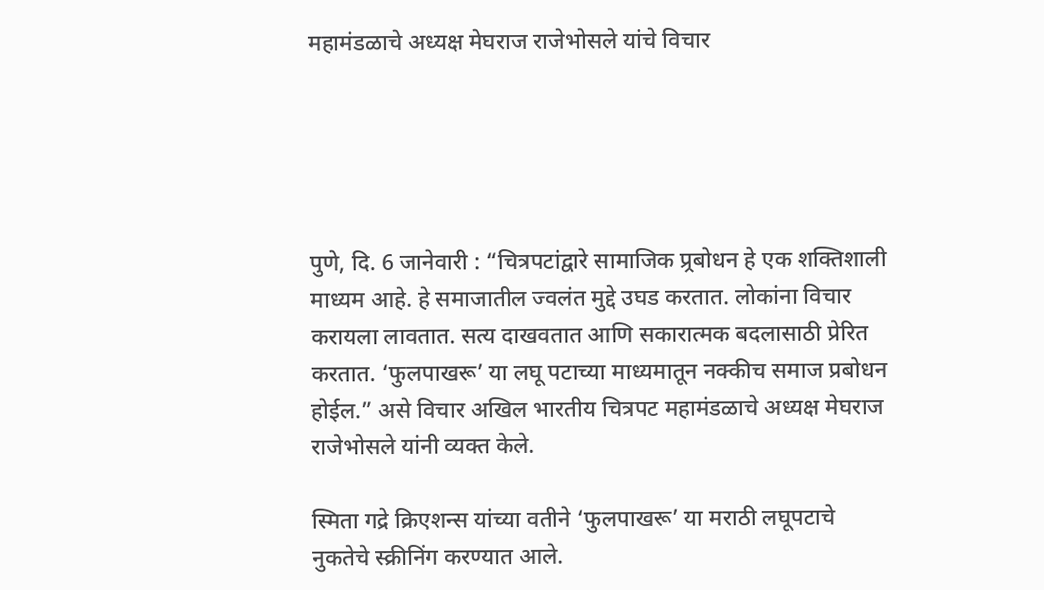महामंडळाचे अध्यक्ष मेघराज राजेभोसले यांचे विचार





पुणे, दि. 6 जानेवारी : “चित्रपटांद्वारे सामाजिक प्र्रबोधन हे एक शक्तिशाली माध्यम आहे. हे समाजातील ज्वलंत मुद्दे उघड करतात. लोकांना विचार करायला लावतात. सत्य दाखवतात आणि सकारात्मक बदलासाठी प्रेरित करतात. ‘फुलपाखरू’ या लघू पटाच्या माध्यमातून नक्कीच समाज प्रबोधन होईल.” असे विचार अखिल भारतीय चित्रपट महामंडळाचे अध्यक्ष मेघराज राजेभोसले यांनी व्यक्त केले.

स्मिता गद्रे क्रिएशन्स यांच्या वतीने ‘फुलपाखरू’ या मराठी लघूपटाचे नुकतेचे स्क्रीनिंग करण्यात आले.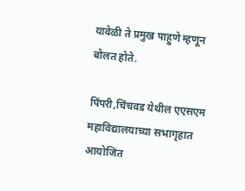यावेळी ते प्रमुख पाहुणे म्हणून बोलत होते.

पिंपरी,चिंचवड येथील एएसएम महाविद्यालयाच्या सभागृहात आयोजित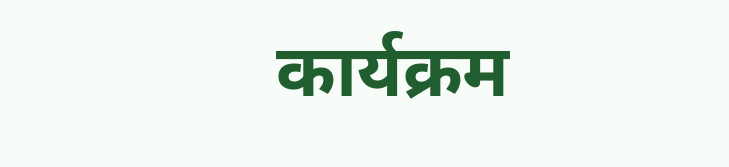कार्यक्रम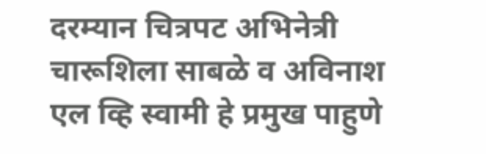दरम्यान चित्रपट अभिनेत्री चारूशिला साबळे व अविनाश एल व्हि स्वामी हे प्रमुख पाहुणे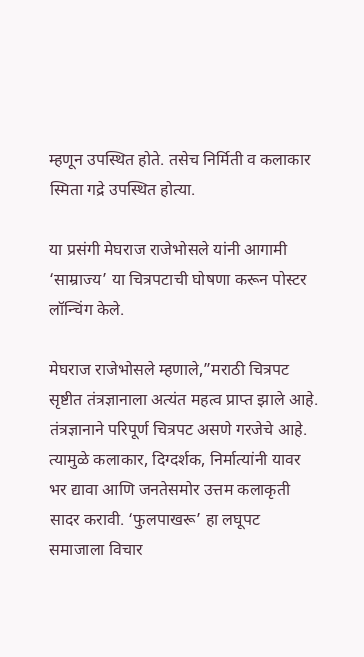म्हणून उपस्थित होते. तसेच निर्मिती व कलाकार स्मिता गद्रे उपस्थित होत्या.

या प्रसंगी मेघराज राजेभोसले यांनी आगामी ‘साम्राज्य’ या चित्रपटाची घोषणा करून पोस्टर लॉन्चिंग केले.

मेघराज राजेभोसले म्हणाले,”मराठी चित्रपट सृष्टीत तंत्रज्ञानाला अत्यंत महत्व प्राप्त झाले आहे. तंत्रज्ञानाने परिपूर्ण चित्रपट असणे गरजेचे आहे. त्यामुळे कलाकार, दिग्दर्शक, निर्मात्यांनी यावर भर द्यावा आणि जनतेसमोर उत्तम कलाकृती सादर करावी. ‘फुलपाखरू’ हा लघूपट समाजाला विचार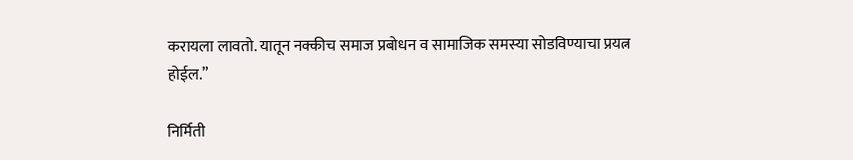करायला लावतो. यातून नक्कीच समाज प्रबोधन व सामाजिक समस्या सोडविण्याचा प्रयत्न होईल.”

निर्मिती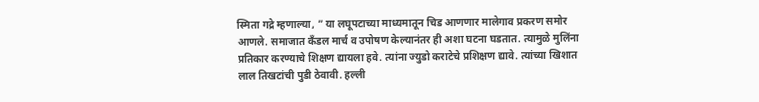स्मिता गद्रे म्हणाल्या, ” या लघूपटाच्या माध्यमातून चिड आणणार मालेगाव प्रकरण समोर आणले. समाजात कँडल मार्च व उपोषण केल्यानंतर ही अशा घटना घडतात. त्यामुळे मुलिंना प्रतिकार करण्याचे शिक्षण द्यायला हवे. त्यांना ज्युडो कराटेचे प्रशिक्षण द्यावे. त्यांच्या खिशात लाल तिखटांची पुडी ठेवावी. हल्ली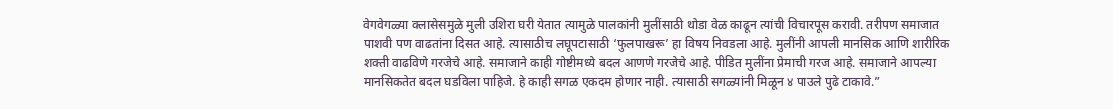वेगवेगळ्या क्लासेसमुळे मुली उशिरा घरी येतात त्यामुळे पालकांनी मुलींसाठी थोडा वेळ काढून त्यांची विचारपूस करावी. तरीपण समाजात पाशवी पण वाढतांना दिसत आहे. त्यासाठीच लघूपटासाठी ‘फुलपाखरू’ हा विषय निवडला आहे. मुलींनी आपली मानसिक आणि शारीरिक शक्ती वाढविणे गरजेचे आहे. समाजाने काही गोष्टीमध्ये बदल आणणे गरजेचे आहे. पीडित मुलींना प्रेमाची गरज आहे. समाजाने आपल्या मानसिकतेत बदल घडविला पाहिजे. हे काही सगळ एकदम होणार नाही. त्यासाठी सगळ्यांनी मिळून ४ पाउले पुढे टाकावे.”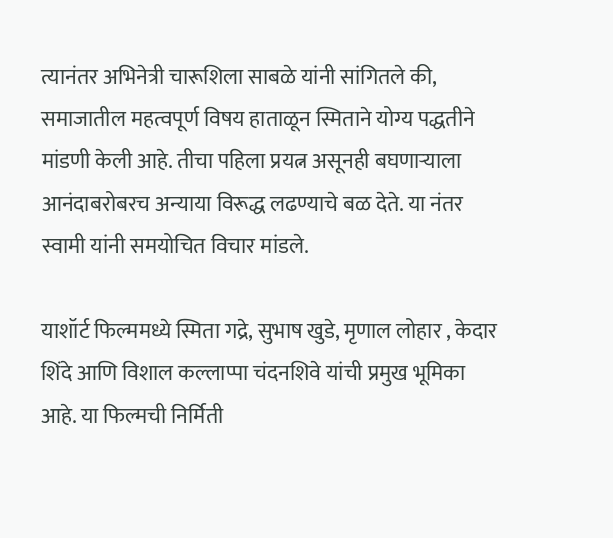त्यानंतर अभिनेत्री चारूशिला साबळे यांनी सांगितले की, समाजातील महत्वपूर्ण विषय हाताळून स्मिताने योग्य पद्धतीने मांडणी केली आहे. तीचा पहिला प्रयत्न असूनही बघणार्‍याला आनंदाबरोबरच अन्याया विरूद्ध लढण्याचे बळ देते. या नंतर स्वामी यांनी समयोचित विचार मांडले.

याशॉर्ट फिल्ममध्ये स्मिता गद्रे, सुभाष खुडे, मृणाल लोहार , केदार शिंदे आणि विशाल कल्लाप्पा चंदनशिवे यांची प्रमुख भूमिका आहे. या फिल्मची निर्मिती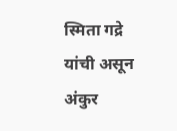स्मिता गद्रे यांची असून अंकुर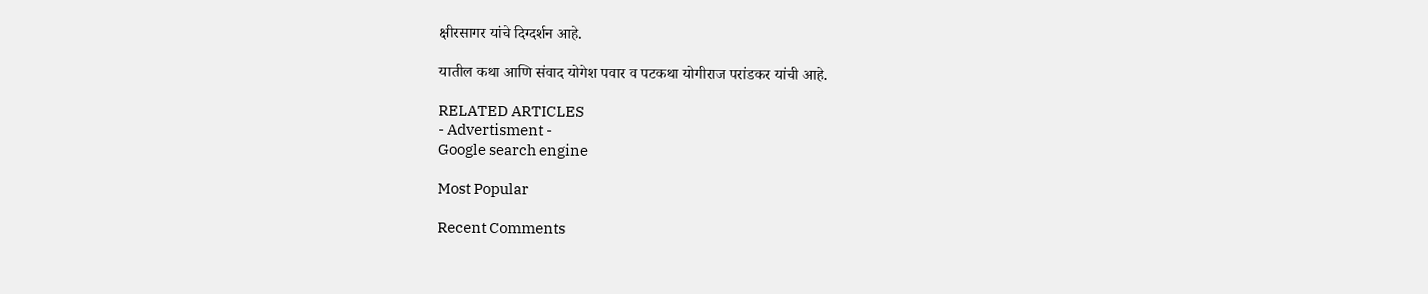क्षीरसागर यांचे दिग्दर्शन आहे.

यातील कथा आणि संवाद योगेश पवार व पटकथा योगीराज परांडकर यांची आहे.

RELATED ARTICLES
- Advertisment -
Google search engine

Most Popular

Recent Comments